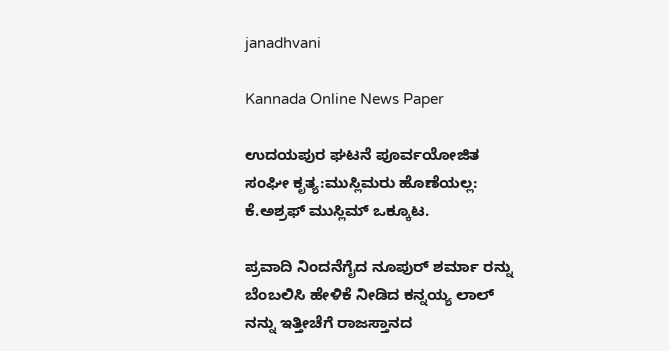janadhvani

Kannada Online News Paper

ಉದಯಪುರ ಘಟನೆ ಪೂರ್ವಯೋಜಿತ ಸಂಘೀ ಕೃತ್ಯ:ಮುಸ್ಲಿಮರು ಹೊಣೆಯಲ್ಲ: ಕೆ.ಅಶ್ರಫ್ ಮುಸ್ಲಿಮ್ ಒಕ್ಕೂಟ.

ಪ್ರವಾದಿ ನಿಂದನೆಗೈದ ನೂಪುರ್ ಶರ್ಮಾ ರನ್ನು ಬೆಂಬಲಿಸಿ ಹೇಳಿಕೆ ನೀಡಿದ ಕನ್ನಯ್ಯ ಲಾಲ್ ನನ್ನು ಇತ್ತೀಚೆಗೆ ರಾಜಸ್ತಾನದ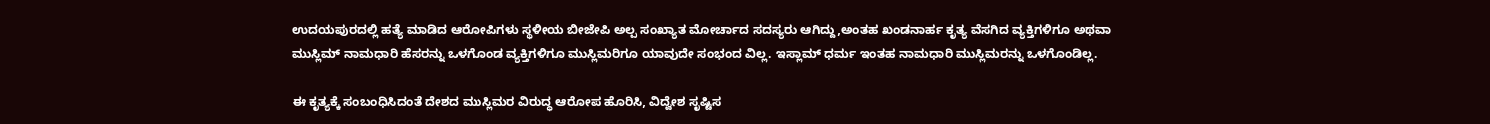ಉದಯಪುರದಲ್ಲಿ ಹತ್ಯೆ ಮಾಡಿದ ಆರೋಪಿಗಳು ಸ್ಥಳೀಯ ಬೀಜೇಪಿ ಅಲ್ಪ ಸಂಖ್ಯಾತ ಮೋರ್ಚಾದ ಸದಸ್ಯರು ಆಗಿದ್ದು,ಅಂತಹ ಖಂಡನಾರ್ಹ ಕೃತ್ಯ ವೆಸಗಿದ ವ್ಯಕ್ತಿಗಳಿಗೂ ಅಥವಾ ಮುಸ್ಲಿಮ್ ನಾಮಧಾರಿ ಹೆಸರನ್ನು ಒಳಗೊಂಡ ವ್ಯಕ್ತಿಗಳಿಗೂ ಮುಸ್ಲಿಮರಿಗೂ ಯಾವುದೇ ಸಂಭಂದ ವಿಲ್ಲ. ಇಸ್ಲಾಮ್ ಧರ್ಮ ಇಂತಹ ನಾಮಧಾರಿ ಮುಸ್ಲಿಮರನ್ನು ಒಳಗೊಂಡಿಲ್ಲ.

ಈ ಕೃತ್ಯಕ್ಕೆ ಸಂಬಂಧಿಸಿದಂತೆ ದೇಶದ ಮುಸ್ಲಿಮರ ವಿರುದ್ಧ ಆರೋಪ ಹೊರಿಸಿ, ವಿದ್ವೇಶ ಸೃಷ್ಟಿಸ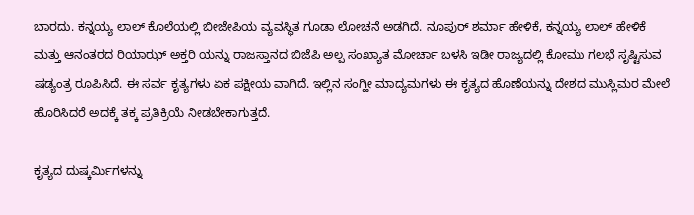ಬಾರದು. ಕನ್ನಯ್ಯ ಲಾಲ್ ಕೊಲೆಯಲ್ಲಿ ಬೀಜೇಪಿಯ ವ್ಯವಸ್ಥಿತ ಗೂಡಾ ಲೋಚನೆ ಅಡಗಿದೆ. ನೂಪುರ್ ಶರ್ಮಾ ಹೇಳಿಕೆ, ಕನ್ನಯ್ಯ ಲಾಲ್ ಹೇಳಿಕೆ ಮತ್ತು ಆನಂತರದ ರಿಯಾಝ್ ಅಕ್ತರಿ ಯನ್ನು ರಾಜಸ್ತಾನದ ಬಿಜೆಪಿ ಅಲ್ಪ ಸಂಖ್ಯಾತ ಮೋರ್ಚಾ ಬಳಸಿ ಇಡೀ ರಾಜ್ಯದಲ್ಲಿ ಕೋಮು ಗಲಭೆ ಸೃಷ್ಟಿಸುವ ಷಡ್ಯಂತ್ರ ರೂಪಿಸಿದೆ. ಈ ಸರ್ವ ಕೃತ್ಯಗಳು ಏಕ ಪಕ್ಷೀಯ ವಾಗಿದೆ. ಇಲ್ಲಿನ ಸಂಗ್ಹೀ ಮಾದ್ಯಮಗಳು ಈ ಕೃತ್ಯದ ಹೊಣೆಯನ್ನು ದೇಶದ ಮುಸ್ಲಿಮರ ಮೇಲೆ ಹೊರಿಸಿದರೆ ಅದಕ್ಕೆ ತಕ್ಕ ಪ್ರತಿಕ್ರಿಯೆ ನೀಡಬೇಕಾಗುತ್ತದೆ.

ಕೃತ್ಯದ ದುಷ್ಕರ್ಮಿಗಳನ್ನು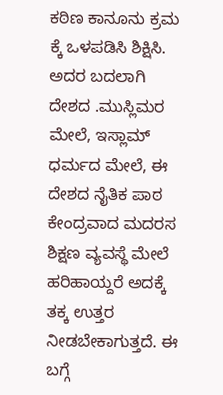ಕಠಿಣ ಕಾನೂನು ಕ್ರಮ ಕ್ಕೆ ಒಳಪಡಿಸಿ ಶಿಕ್ಷಿಸಿ. ಅದರ ಬದಲಾಗಿ ದೇಶದ .ಮುಸ್ಲಿಮರ ಮೇಲೆ, ಇಸ್ಲಾಮ್ ಧರ್ಮದ ಮೇಲೆ, ಈ ದೇಶದ ನೈತಿಕ ಪಾಠ ಕೇಂದ್ರವಾದ ಮದರಸ ಶಿಕ್ಷಣ ವ್ಯವಸ್ಥೆ ಮೇಲೆ ಹರಿಹಾಯ್ದರೆ ಅದಕ್ಕೆ ತಕ್ಕ ಉತ್ತರ ನೀಡಬೇಕಾಗುತ್ತದೆ. ಈ ಬಗ್ಗೆ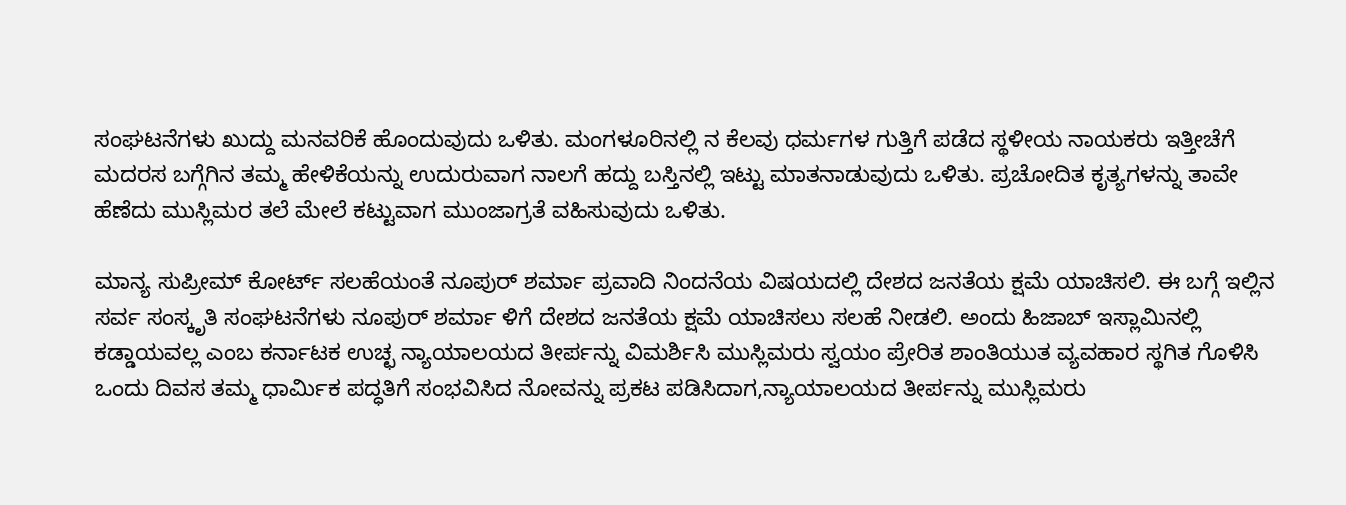ಸಂಘಟನೆಗಳು ಖುದ್ದು ಮನವರಿಕೆ ಹೊಂದುವುದು ಒಳಿತು. ಮಂಗಳೂರಿನಲ್ಲಿ ನ ಕೆಲವು ಧರ್ಮಗಳ ಗುತ್ತಿಗೆ ಪಡೆದ ಸ್ಥಳೀಯ ನಾಯಕರು ಇತ್ತೀಚೆಗೆ ಮದರಸ ಬಗ್ಗೆಗಿನ ತಮ್ಮ ಹೇಳಿಕೆಯನ್ನು ಉದುರುವಾಗ ನಾಲಗೆ ಹದ್ದು ಬಸ್ತಿನಲ್ಲಿ ಇಟ್ಟು ಮಾತನಾಡುವುದು ಒಳಿತು. ಪ್ರಚೋದಿತ ಕೃತ್ಯಗಳನ್ನು ತಾವೇ ಹೆಣೆದು ಮುಸ್ಲಿಮರ ತಲೆ ಮೇಲೆ ಕಟ್ಟುವಾಗ ಮುಂಜಾಗ್ರತೆ ವಹಿಸುವುದು ಒಳಿತು.

ಮಾನ್ಯ ಸುಪ್ರೀಮ್ ಕೋರ್ಟ್ ಸಲಹೆಯಂತೆ ನೂಪುರ್ ಶರ್ಮಾ ಪ್ರವಾದಿ ನಿಂದನೆಯ ವಿಷಯದಲ್ಲಿ ದೇಶದ ಜನತೆಯ ಕ್ಷಮೆ ಯಾಚಿಸಲಿ. ಈ ಬಗ್ಗೆ ಇಲ್ಲಿನ ಸರ್ವ ಸಂಸ್ಕೃತಿ ಸಂಘಟನೆಗಳು ನೂಪುರ್ ಶರ್ಮಾ ಳಿಗೆ ದೇಶದ ಜನತೆಯ ಕ್ಷಮೆ ಯಾಚಿಸಲು ಸಲಹೆ ನೀಡಲಿ. ಅಂದು ಹಿಜಾಬ್ ಇಸ್ಲಾಮಿನಲ್ಲಿ ಕಡ್ಡಾಯವಲ್ಲ ಎಂಬ ಕರ್ನಾಟಕ ಉಚ್ಛ ನ್ಯಾಯಾಲಯದ ತೀರ್ಪನ್ನು ವಿಮರ್ಶಿಸಿ ಮುಸ್ಲಿಮರು ಸ್ವಯಂ ಪ್ರೇರಿತ ಶಾಂತಿಯುತ ವ್ಯವಹಾರ ಸ್ಥಗಿತ ಗೊಳಿಸಿ ಒಂದು ದಿವಸ ತಮ್ಮ ಧಾರ್ಮಿಕ ಪದ್ಧತಿಗೆ ಸಂಭವಿಸಿದ ನೋವನ್ನು ಪ್ರಕಟ ಪಡಿಸಿದಾಗ,ನ್ಯಾಯಾಲಯದ ತೀರ್ಪನ್ನು ಮುಸ್ಲಿಮರು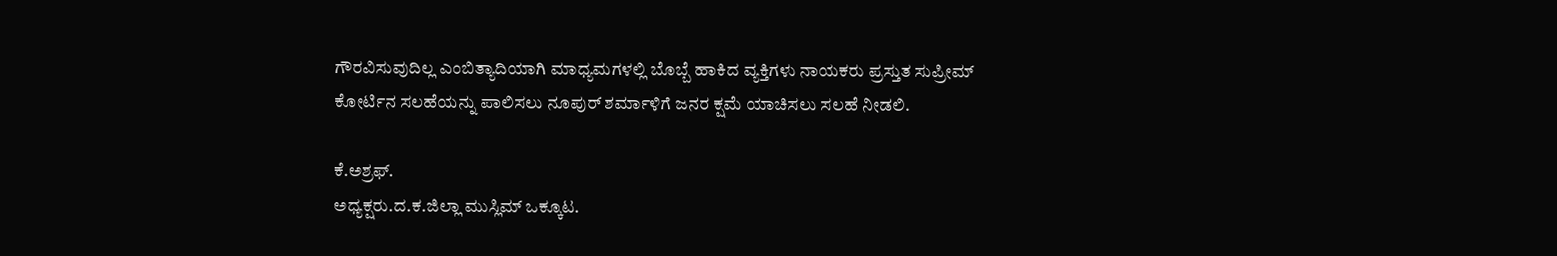ಗೌರವಿಸುವುದಿಲ್ಲ ಎಂಬಿತ್ಯಾದಿಯಾಗಿ ಮಾಧ್ಯಮಗಳಲ್ಲಿ ಬೊಬ್ಬೆ ಹಾಕಿದ ವ್ಯಕ್ತಿಗಳು ನಾಯಕರು ಪ್ರಸ್ತುತ ಸುಪ್ರೀಮ್ ಕೋರ್ಟಿನ ಸಲಹೆಯನ್ನು ಪಾಲಿಸಲು ನೂಪುರ್ ಶರ್ಮಾಳಿಗೆ ಜನರ ಕ್ಷಮೆ ಯಾಚಿಸಲು ಸಲಹೆ ನೀಡಲಿ.

ಕೆ.ಅಶ್ರಫ್.
ಅಧ್ಯಕ್ಷರು.ದ.ಕ.ಜಿಲ್ಲಾ ಮುಸ್ಲಿಮ್ ಒಕ್ಕೂಟ.